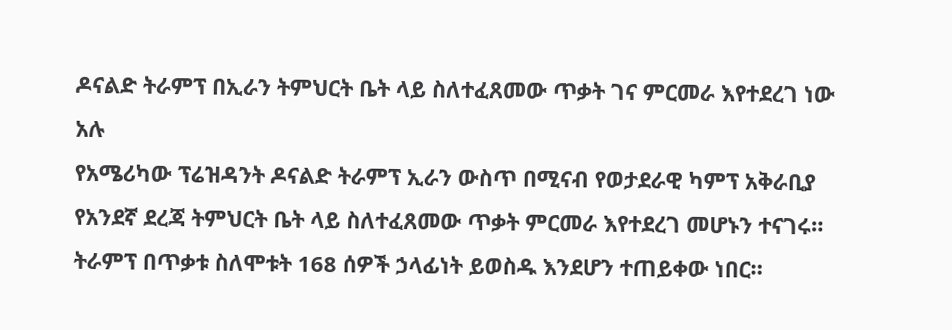ዶናልድ ትራምፕ በኢራን ትምህርት ቤት ላይ ስለተፈጸመው ጥቃት ገና ምርመራ እየተደረገ ነው አሉ
የአሜሪካው ፕሬዝዳንት ዶናልድ ትራምፕ ኢራን ውስጥ በሚናብ የወታደራዊ ካምፕ አቅራቢያ የአንደኛ ደረጃ ትምህርት ቤት ላይ ስለተፈጸመው ጥቃት ምርመራ እየተደረገ መሆኑን ተናገሩ።
ትራምፕ በጥቃቱ ስለሞቱት 168 ሰዎች ኃላፊነት ይወስዱ እንደሆን ተጠይቀው ነበር።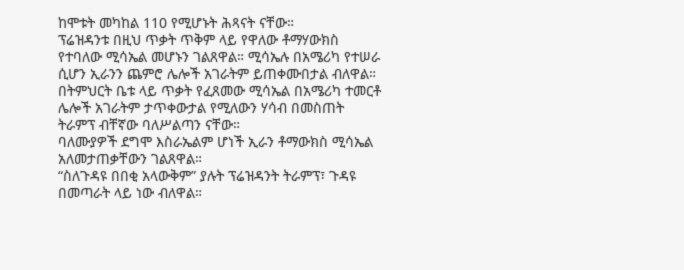ከሞቱት መካከል 110 የሚሆኑት ሕጻናት ናቸው።
ፕሬዝዳንቱ በዚህ ጥቃት ጥቅም ላይ የዋለው ቶማሃውክስ የተባለው ሚሳኤል መሆኑን ገልጸዋል። ሚሳኤሉ በአሜሪካ የተሠራ ሲሆን ኢራንን ጨምሮ ሌሎች አገራትም ይጠቀሙበታል ብለዋል።
በትምህርት ቤቱ ላይ ጥቃት የፈጸመው ሚሳኤል በአሜሪካ ተመርቶ ሌሎች አገራትም ታጥቀውታል የሚለውን ሃሳብ በመስጠት ትራምፕ ብቸኛው ባለሥልጣን ናቸው።
ባለሙያዎች ደግሞ እስራኤልም ሆነች ኢራን ቶማውክስ ሚሳኤል አለመታጠቃቸውን ገልጸዋል።
“ስለጉዳዩ በበቂ አላውቅም” ያሉት ፕሬዝዳንት ትራምፕ፣ ጉዳዩ በመጣራት ላይ ነው ብለዋል።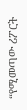“የሚመጣው ሪፖርት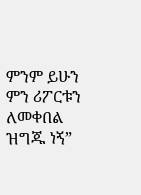ምንም ይሁን ምን ሪፖርቱን ለመቀበል ዝግጁ ነኝ”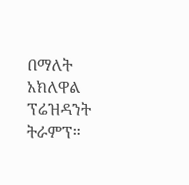በማለት አክለዋል ፕሬዝዳንት ትራምፕ።